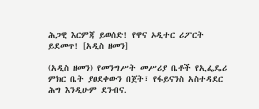ሕጋዊ እርምጃ ይወሰድ! የዋና ኦዲተር ሪፖርት ይደመጥ! [አዲስ ዘመን]

(አዲስ ዘመን) የመንግሥት መሥሪያ ቤቶች የኢፌዴሪ ምክር ቤት ያፀደቀውን በጀት፣ የፋይናንስ አስተዳደር ሕግ እንዲሁም ደንብና.